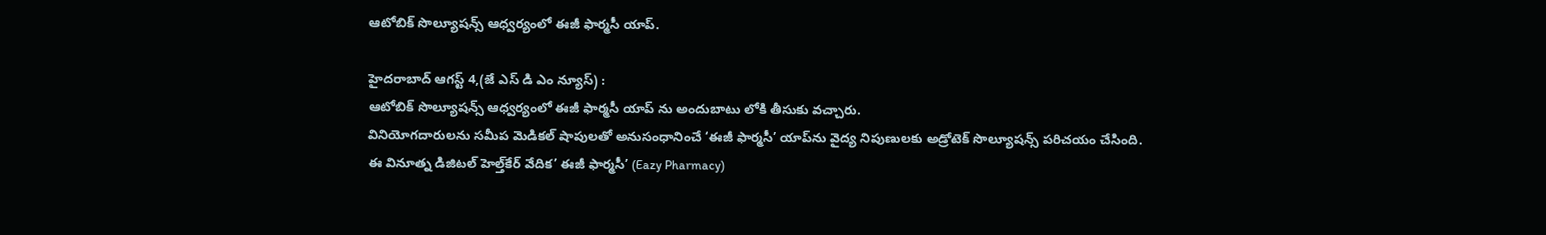ఆటోబిక్ సొల్యూషన్స్ ఆధ్వర్యంలో ఈజీ ఫార్మసీ యాప్.

హైదరాబాద్ ఆగస్ట్ 4,(జే ఎస్ డి ఎం న్యూస్) :
ఆటోబిక్ సొల్యూషన్స్ ఆధ్వర్యంలో ఈజీ ఫార్మసీ యాప్ ను అందుబాటు లోకి తీసుకు వచ్చారు.
వినియోగదారులను సమీప మెడికల్ షాపులతో అనుసంధానించే ‘ఈజీ ఫార్మసీ’ యాప్‌ను వైద్య నిపుణులకు అడ్రోటెక్ సొల్యూషన్స్ పరిచయం చేసింది.
ఈ వినూత్న డిజిటల్ హెల్త్‌కేర్ వేదిక’ ఈజీ ఫార్మసీ’ (Eazy Pharmacy)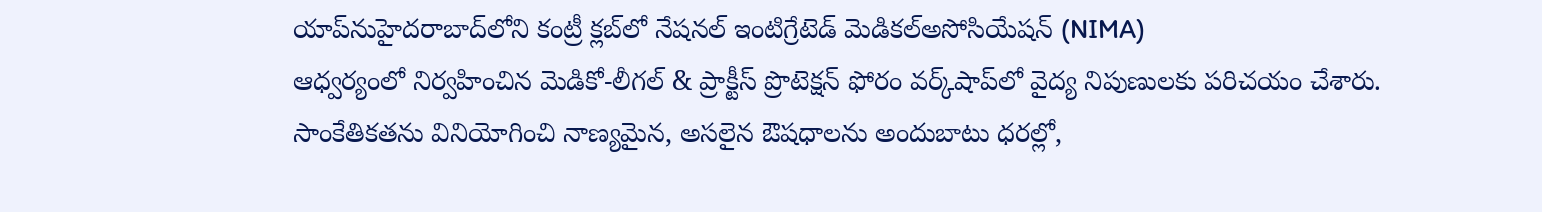యాప్‌నుహైదరాబాద్‌లోని కంట్రీ క్లబ్‌లో నేషనల్ ఇంటిగ్రేటెడ్ మెడికల్అసోసియేషన్ (NIMA)
ఆధ్వర్యంలో నిర్వహించిన మెడికో-లీగల్ & ప్రాక్టీస్ ప్రొటెక్షన్ ఫోరం వర్క్‌షాప్‌లో వైద్య నిపుణులకు పరిచయం చేశారు.
సాంకేతికతను వినియోగించి నాణ్యమైన, అసలైన ఔషధాలను అందుబాటు ధరల్లో,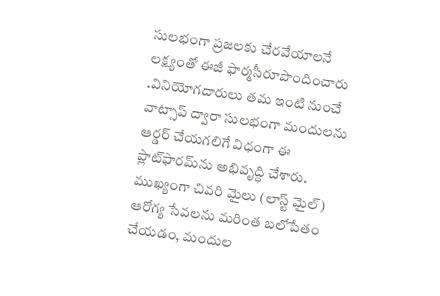సులభంగా ప్రజలకు చేరవేయాలనే లక్ష్యంతో ఈజీ ఫార్మసీరూపొందించారు .వినియోగదారులు తమ ఇంటి నుంచే వాట్సాప్ ద్వారా సులభంగా మందులను ఆర్డర్ చేయగలిగే విధంగా ఈ ప్లాట్‌ఫారమ్‌ను అభివృద్ధి చేశారు. ముఖ్యంగా చివరి మైలు (లాస్ట్ మైల్) ఆరోగ్య సేవలను మరింత బలోపేతం చేయడం, మందుల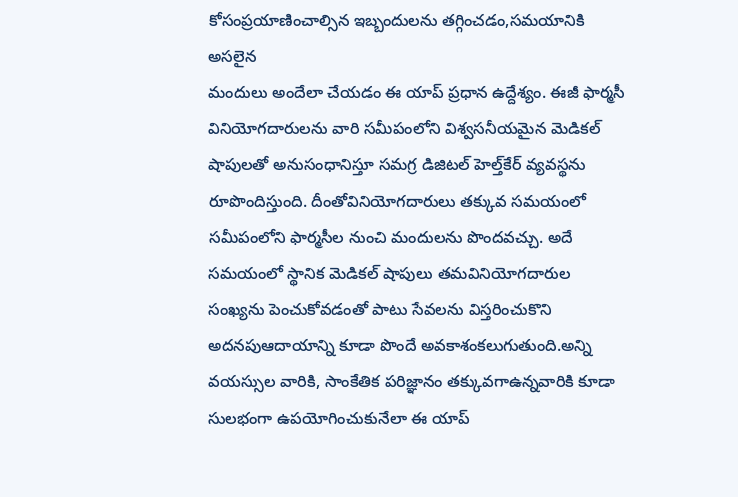కోసంప్రయాణించాల్సిన ఇబ్బందులను తగ్గించడం,సమయానికి అసలైన
మందులు అందేలా చేయడం ఈ యాప్ ప్రధాన ఉద్దేశ్యం. ఈజీ ఫార్మసీ వినియోగదారులను వారి సమీపంలోని విశ్వసనీయమైన మెడికల్ షాపులతో అనుసంధానిస్తూ సమగ్ర డిజిటల్ హెల్త్‌కేర్ వ్యవస్థను రూపొందిస్తుంది. దీంతోవినియోగదారులు తక్కువ సమయంలో సమీపంలోని ఫార్మసీల నుంచి మందులను పొందవచ్చు. అదే సమయంలో స్థానిక మెడికల్ షాపులు తమవినియోగదారుల సంఖ్యను పెంచుకోవడంతో పాటు సేవలను విస్తరించుకొని అదనపుఆదాయాన్ని కూడా పొందే అవకాశంకలుగుతుంది.అన్ని వయస్సుల వారికి, సాంకేతిక పరిజ్ఞానం తక్కువగాఉన్నవారికి కూడా సులభంగా ఉపయోగించుకునేలా ఈ యాప్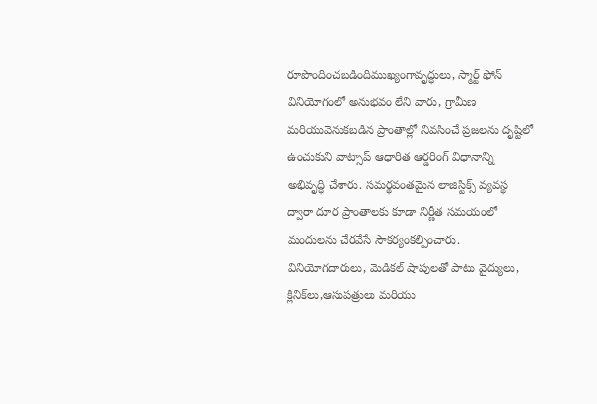రూపొందించబడిందిముఖ్యంగావృద్ధులు, స్మార్ట్ ఫోన్ వినియోగంలో అనుభవం లేని వారు, గ్రామీణ మరియువెనుకబడిన ప్రాంతాల్లో నివసించే ప్రజలను దృష్టిలో ఉంచుకుని వాట్సాప్ ఆధారిత ఆర్డరింగ్ విధానాన్ని అభివృద్ధి చేశారు. సమర్థవంతమైన లాజిస్టిక్స్ వ్యవస్థ ద్వారా దూర ప్రాంతాలకు కూడా నిర్ణీత సమయంలో మందులను చేరవేసే సౌకర్యంకల్పించారు. వినియోగదారులు, మెడికల్ షాపులతో పాటు వైద్యులు, క్లినిక్‌లు,ఆసుపత్రులు మరియు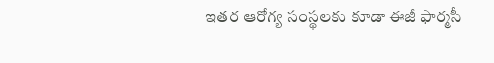ఇతర ఆరోగ్య సంస్థలకు కూడా ఈజీ ఫార్మసీ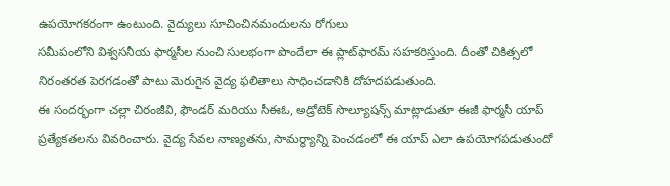ఉపయోగకరంగా ఉంటుంది. వైద్యులు సూచించినమందులను రోగులు
సమీపంలోని విశ్వసనీయ ఫార్మసీల నుంచి సులభంగా పొందేలా ఈ ప్లాట్‌ఫారమ్ సహకరిస్తుంది. దీంతో చికిత్సలో నిరంతరత పెరగడంతో పాటు మెరుగైన వైద్య ఫలితాలు సాధించడానికి దోహదపడుతుంది.
ఈ సందర్భంగా చల్లా చిరంజీవి, ఫౌండర్ మరియు సీఈఓ, అడ్రోటెక్ సొల్యూషన్స్ మాట్లాడుతూ ఈజీ ఫార్మసీ యాప్ ప్రత్యేకతలను వివరించారు. వైద్య సేవల నాణ్యతను, సామర్థ్యాన్ని పెంచడంలో ఈ యాప్ ఎలా ఉపయోగపడుతుందో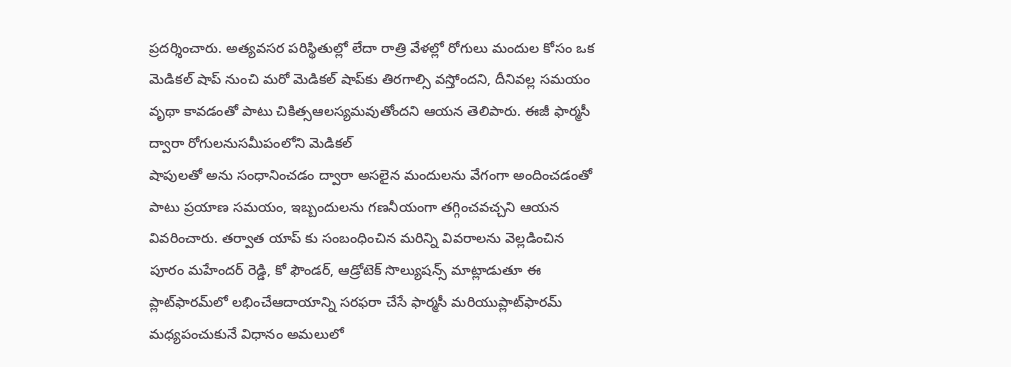ప్రదర్శించారు. అత్యవసర పరిస్థితుల్లో లేదా రాత్రి వేళల్లో రోగులు మందుల కోసం ఒక మెడికల్ షాప్ నుంచి మరో మెడికల్ షాప్‌కు తిరగాల్సి వస్తోందని, దీనివల్ల సమయం వృథా కావడంతో పాటు చికిత్సఆలస్యమవుతోందని ఆయన తెలిపారు. ఈజీ ఫార్మసీ ద్వారా రోగులనుసమీపంలోని మెడికల్
షాపులతో అను సంధానించడం ద్వారా అసలైన మందులను వేగంగా అందించడంతో పాటు ప్రయాణ సమయం, ఇబ్బందులను గణనీయంగా తగ్గించవచ్చని ఆయన వివరించారు. తర్వాత యాప్ కు సంబంధించిన మరిన్ని వివరాలను వెల్లడించిన పూరం మహేందర్ రెడ్డి, కో ఫౌండర్, ఆడ్రోటెక్ సొల్యుషన్స్ మాట్లాడుతూ ఈ ప్లాట్‌ఫారమ్‌లో లభించేఆదాయాన్ని సరఫరా చేసే ఫార్మసీ మరియుప్లాట్‌ఫారమ్ మధ్యపంచుకునే విధానం అమలులో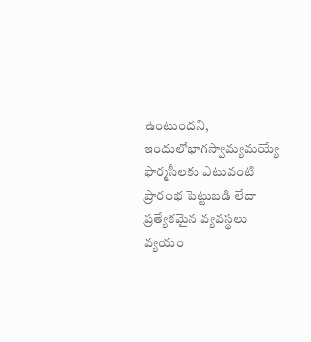ఉంటుందని, ఇందులోభాగస్వామ్యమయ్యే ఫార్మసీలకు ఎటువంటి ప్రారంభ పెట్టుబడి లేదా ప్రత్యేకమైన వ్యవస్థలు వ్యయం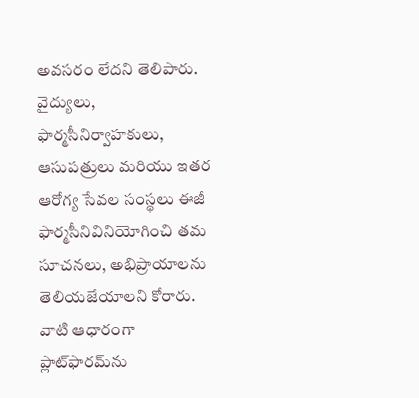అవసరం లేదని తెలిపారు. వైద్యులు, ఫార్మసీనిర్వాహకులు, ఆసుపత్రులు మరియు ఇతర ఆరోగ్య సేవల సంస్థలు ఈజీ ఫార్మసీనివినియోగించి తమ సూచనలు, అభిప్రాయాలను తెలియజేయాలని కోరారు. వాటి ఆధారంగా ప్లాట్‌ఫారమ్‌ను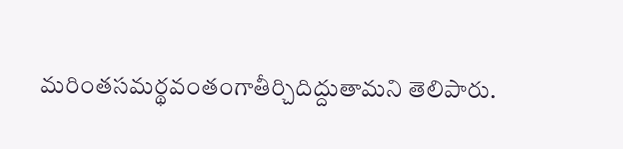మరింతసమర్థవంతంగాతీర్చిదిద్దుతామని తెలిపారు.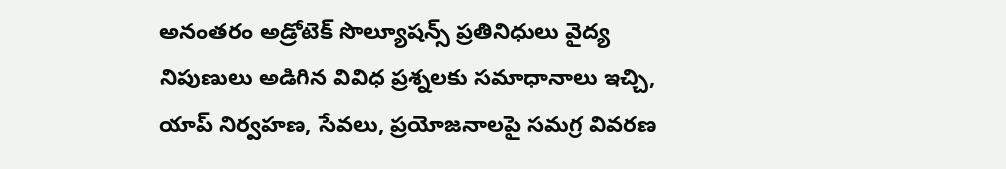అనంతరం అడ్రోటెక్ సొల్యూషన్స్ ప్రతినిధులు వైద్య నిపుణులు అడిగిన వివిధ ప్రశ్నలకు సమాధానాలు ఇచ్చి, యాప్ నిర్వహణ, సేవలు, ప్రయోజనాలపై సమగ్ర వివరణ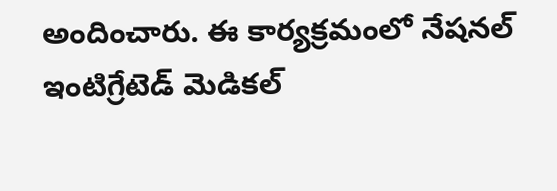అందించారు. ఈ కార్యక్రమంలో నేషనల్ ఇంటిగ్రేటెడ్ మెడికల్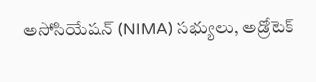అసోసియేషన్ (NIMA) సభ్యులు, అడ్రోటెక్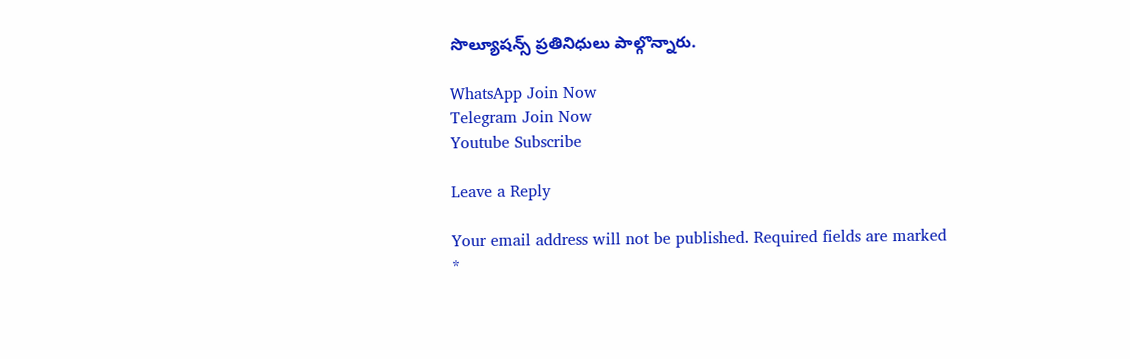సొల్యూషన్స్ ప్రతినిధులు పాల్గొన్నారు.

WhatsApp Join Now
Telegram Join Now
Youtube Subscribe

Leave a Reply

Your email address will not be published. Required fields are marked *